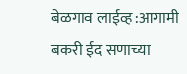बेळगाव लाईव्ह :आगामी बकरी ईद सणाच्या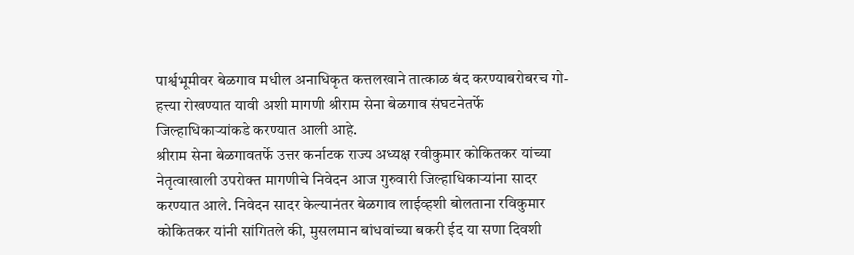पार्श्वभूमीवर बेळगाव मधील अनाधिकृत कत्तलखाने तात्काळ बंद करण्याबरोबरच गो-हत्त्या रोखण्यात यावी अशी मागणी श्रीराम सेना बेळगाव संघटनेतर्फे जिल्हाधिकाऱ्यांकडे करण्यात आली आहे.
श्रीराम सेना बेळगावतर्फे उत्तर कर्नाटक राज्य अध्यक्ष रवीकुमार कोकितकर यांच्या नेतृत्वाखाली उपरोक्त मागणीचे निवेदन आज गुरुवारी जिल्हाधिकाऱ्यांना सादर करण्यात आले. निवेदन सादर केल्यानंतर बेळगाव लाईव्हशी बोलताना रविकुमार कोकितकर यांनी सांगितले की, मुसलमान बांधवांच्या बकरी ईद या सणा दिवशी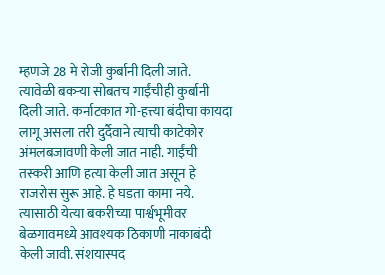म्हणजे 28 मे रोजी कुर्बानी दिली जाते.
त्यावेळी बकऱ्या सोबतच गाईंचीही कुर्बानी दिली जाते. कर्नाटकात गो-हत्त्या बंदीचा कायदा लागू असला तरी दुर्दैवाने त्याची काटेकोर अंमलबजावणी केली जात नाही. गाईंची तस्करी आणि हत्या केली जात असून हे राजरोस सुरू आहे. हे घडता कामा नये. त्यासाठी येत्या बकरीच्या पार्श्वभूमीवर बेळगावमध्ये आवश्यक ठिकाणी नाकाबंदी केली जावी. संशयास्पद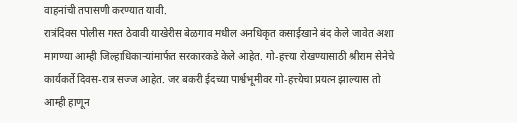वाहनांची तपासणी करण्यात यावी.
रात्रंदिवस पोलीस गस्त ठेवावी याखेरीस बेळगाव मधील अनधिकृत कसाईखाने बंद केले जावेत अशा मागण्या आम्ही जिल्हाधिकाऱ्यांमार्फत सरकारकडे केले आहेत. गो-हत्त्या रोखण्यासाठी श्रीराम सेनेचे कार्यकर्ते दिवस-रात्र सज्ज आहेत. जर बकरी ईदच्या पार्श्वभूमीवर गो-हत्त्येचा प्रयत्न झाल्यास तो आम्ही हाणून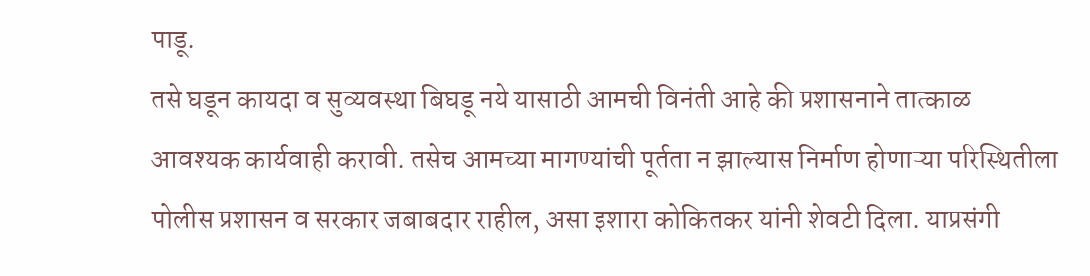पाडू.
तसे घडून कायदा व सुव्यवस्था बिघडू नये यासाठी आमची विनंती आहे की प्रशासनाने तात्काळ आवश्यक कार्यवाही करावी. तसेच आमच्या मागण्यांची पूर्तता न झाल्यास निर्माण होणाऱ्या परिस्थितीला पोलीस प्रशासन व सरकार जबाबदार राहील, असा इशारा कोकितकर यांनी शेवटी दिला. याप्रसंगी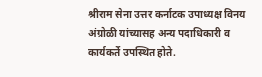श्रीराम सेना उत्तर कर्नाटक उपाध्यक्ष विनय अंग्रोळी यांच्यासह अन्य पदाधिकारी व कार्यकर्ते उपस्थित होते.